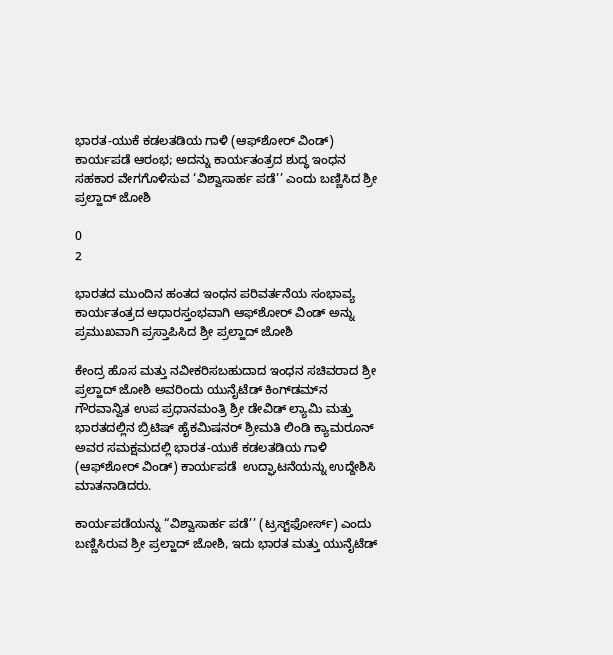ಭಾರತ-ಯುಕೆ ಕಡಲತಡಿಯ ಗಾಳಿ (ಆಫ್‌ಶೋರ್ ವಿಂಡ್) ಕಾರ್ಯಪಡೆ ಆರಂಭ; ಅದನ್ನು ಕಾರ್ಯತಂತ್ರದ ಶುದ್ಧ ಇಂಧನ ಸಹಕಾರ ವೇಗಗೊಳಿಸುವ ‘ವಿಶ್ವಾಸಾರ್ಹ ಪಡೆ’’ ಎಂದು ಬಣ್ಣಿಸಿದ ಶ್ರೀ ಪ್ರಲ್ಹಾದ್ ಜೋಶಿ

0
2

ಭಾರತದ ಮುಂದಿನ ಹಂತದ ಇಂಧನ ಪರಿವರ್ತನೆಯ ಸಂಭಾವ್ಯ ಕಾರ್ಯತಂತ್ರದ ಆಧಾರಸ್ತಂಭವಾಗಿ ಆಫ್‌ಶೋರ್ ವಿಂಡ್ ಅನ್ನು ಪ್ರಮುಖವಾಗಿ ಪ್ರಸ್ತಾಪಿಸಿದ ಶ್ರೀ ಪ್ರಲ್ಹಾದ್ ಜೋಶಿ

ಕೇಂದ್ರ ಹೊಸ ಮತ್ತು ನವೀಕರಿಸಬಹುದಾದ ಇಂಧನ ಸಚಿವರಾದ ಶ್ರೀ ಪ್ರಲ್ಹಾದ್ ಜೋಶಿ ಅವರಿಂದು ಯುನೈಟೆಡ್ ಕಿಂಗ್‌ಡಮ್‌ನ ಗೌರವಾನ್ವಿತ ಉಪ ಪ್ರಧಾನಮಂತ್ರಿ ಶ್ರೀ ಡೇವಿಡ್ ಲ್ಯಾಮಿ ಮತ್ತು ಭಾರತದಲ್ಲಿನ ಬ್ರಿಟಿಷ್ ಹೈಕಮಿಷನರ್ ಶ್ರೀಮತಿ ಲಿಂಡಿ ಕ್ಯಾಮರೂನ್ ಅವರ ಸಮಕ್ಷಮದಲ್ಲಿ ಭಾರತ-ಯುಕೆ ಕಡಲತಡಿಯ ಗಾಳಿ (ಆಫ್‌ಶೋರ್ ವಿಂಡ್) ಕಾರ್ಯಪಡೆ  ಉದ್ಘಾಟನೆಯನ್ನು ಉದ್ದೇಶಿಸಿ ಮಾತನಾಡಿದರು.

ಕಾರ್ಯಪಡೆಯನ್ನು “ವಿಶ್ವಾಸಾರ್ಹ ಪಡೆ’’ (ಟ್ರಸ್ಟ್‌ಫೋರ್ಸ್) ಎಂದು ಬಣ್ಣಿಸಿರುವ ಶ್ರೀ ಪ್ರಲ್ಹಾದ್ ಜೋಶಿ, ಇದು ಭಾರತ ಮತ್ತು ಯುನೈಟೆಡ್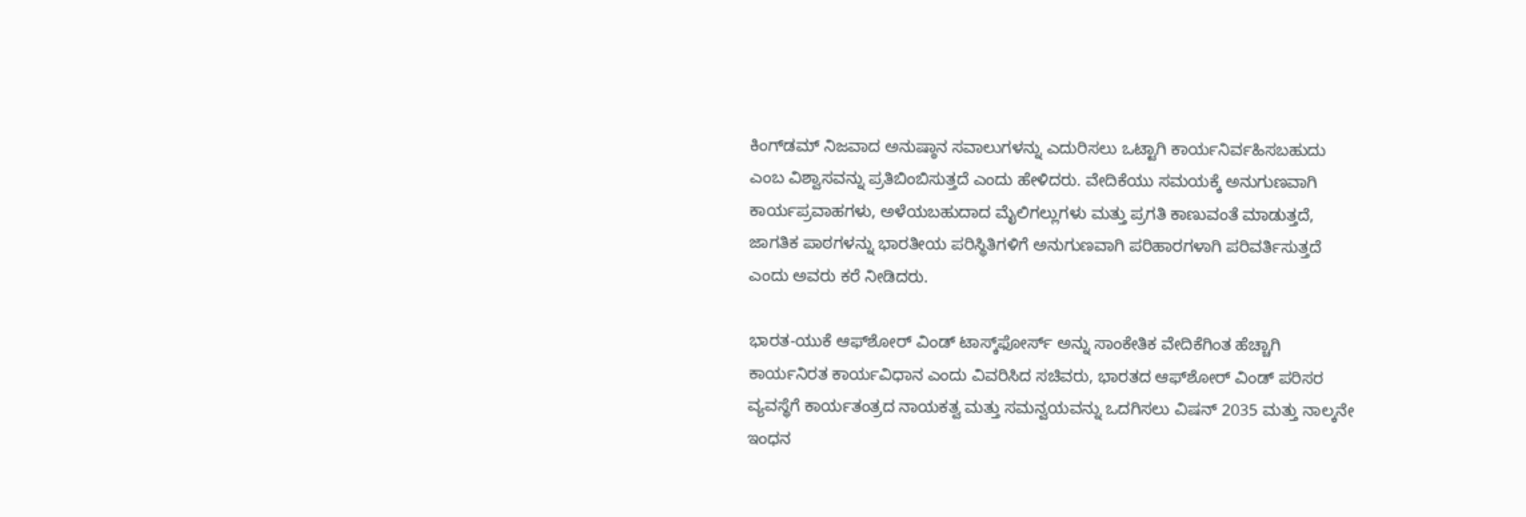ಕಿಂಗ್‌ಡಮ್ ನಿಜವಾದ ಅನುಷ್ಠಾನ ಸವಾಲುಗಳನ್ನು ಎದುರಿಸಲು ಒಟ್ಟಾಗಿ ಕಾರ್ಯನಿರ್ವಹಿಸಬಹುದು ಎಂಬ ವಿಶ್ವಾಸವನ್ನು ಪ್ರತಿಬಿಂಬಿಸುತ್ತದೆ ಎಂದು ಹೇಳಿದರು. ವೇದಿಕೆಯು ಸಮಯಕ್ಕೆ ಅನುಗುಣವಾಗಿ ಕಾರ್ಯಪ್ರವಾಹಗಳು, ಅಳೆಯಬಹುದಾದ ಮೈಲಿಗಲ್ಲುಗಳು ಮತ್ತು ಪ್ರಗತಿ ಕಾಣುವಂತೆ ಮಾಡುತ್ತದೆ, ಜಾಗತಿಕ ಪಾಠಗಳನ್ನು ಭಾರತೀಯ ಪರಿಸ್ಥಿತಿಗಳಿಗೆ ಅನುಗುಣವಾಗಿ ಪರಿಹಾರಗಳಾಗಿ ಪರಿವರ್ತಿಸುತ್ತದೆ ಎಂದು ಅವರು ಕರೆ ನೀಡಿದರು.

ಭಾರತ-ಯುಕೆ ಆಫ್‌ಶೋರ್ ವಿಂಡ್ ಟಾಸ್ಕ್‌ಫೋರ್ಸ್ ಅನ್ನು ಸಾಂಕೇತಿಕ ವೇದಿಕೆಗಿಂತ ಹೆಚ್ಚಾಗಿ ಕಾರ್ಯನಿರತ ಕಾರ್ಯವಿಧಾನ ಎಂದು ವಿವರಿಸಿದ ಸಚಿವರು, ಭಾರತದ ಆಫ್‌ಶೋರ್ ವಿಂಡ್ ಪರಿಸರ ವ್ಯವಸ್ಥೆಗೆ ಕಾರ್ಯತಂತ್ರದ ನಾಯಕತ್ವ ಮತ್ತು ಸಮನ್ವಯವನ್ನು ಒದಗಿಸಲು ವಿಷನ್ 2035 ಮತ್ತು ನಾಲ್ಕನೇ ಇಂಧನ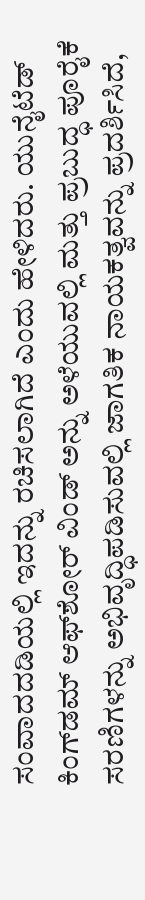ಸಂವಾದದಡಿಯಲ್ಲಿ ಇದನ್ನು ರಚಿಸಲಾಗಿದೆ ಎಂದು ಹೇಳಿದರು. ಯುನೈಟೆಡ್ ಕಿಂಗ್‌ಡಮ್ ಆಫ್‌ಶೋರ್ ವಿಂಡ್ ಅನ್ನು ಅಳೆಯುವಲ್ಲಿ ಮತ್ತು ಪ್ರಬುದ್ಧ ಪೂರೈಕೆ ಸರಣಿಗಳನ್ನು ಅಭಿವೃದ್ಧಿಪಡಿಸುವಲ್ಲಿ ಜಾಗತಿಕ ನಾಯಕತ್ವವನ್ನು ಪ್ರದರ್ಶಿಸಿದೆ,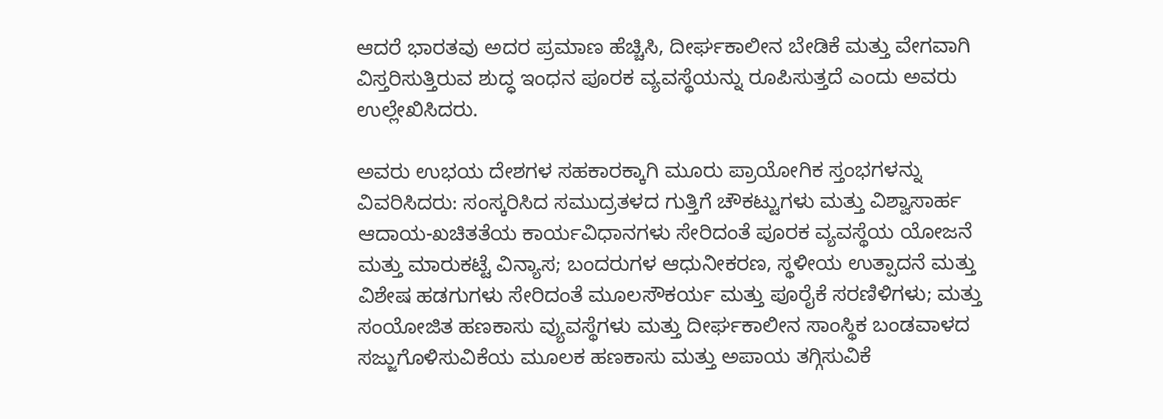ಆದರೆ ಭಾರತವು ಅದರ ಪ್ರಮಾಣ ಹೆಚ್ಚಿಸಿ, ದೀರ್ಘಕಾಲೀನ ಬೇಡಿಕೆ ಮತ್ತು ವೇಗವಾಗಿ ವಿಸ್ತರಿಸುತ್ತಿರುವ ಶುದ್ಧ ಇಂಧನ ಪೂರಕ ವ್ಯವಸ್ಥೆಯನ್ನು ರೂಪಿಸುತ್ತದೆ ಎಂದು ಅವರು ಉಲ್ಲೇಖಿಸಿದರು.

ಅವರು ಉಭಯ ದೇಶಗಳ ಸಹಕಾರಕ್ಕಾಗಿ ಮೂರು ಪ್ರಾಯೋಗಿಕ ಸ್ತಂಭಗಳನ್ನು ವಿವರಿಸಿದರು: ಸಂಸ್ಕರಿಸಿದ ಸಮುದ್ರತಳದ ಗುತ್ತಿಗೆ ಚೌಕಟ್ಟುಗಳು ಮತ್ತು ವಿಶ್ವಾಸಾರ್ಹ ಆದಾಯ-ಖಚಿತತೆಯ ಕಾರ್ಯವಿಧಾನಗಳು ಸೇರಿದಂತೆ ಪೂರಕ ವ್ಯವಸ್ಥೆಯ ಯೋಜನೆ ಮತ್ತು ಮಾರುಕಟ್ಟೆ ವಿನ್ಯಾಸ; ಬಂದರುಗಳ ಆಧುನೀಕರಣ, ಸ್ಥಳೀಯ ಉತ್ಪಾದನೆ ಮತ್ತು ವಿಶೇಷ ಹಡಗುಗಳು ಸೇರಿದಂತೆ ಮೂಲಸೌಕರ್ಯ ಮತ್ತು ಪೂರೈಕೆ ಸರಣಿಳಿಗಳು; ಮತ್ತು ಸಂಯೋಜಿತ ಹಣಕಾಸು ವ್ಯುವಸ್ಥೆಗಳು ಮತ್ತು ದೀರ್ಘಕಾಲೀನ ಸಾಂಸ್ಥಿಕ ಬಂಡವಾಳದ ಸಜ್ಜುಗೊಳಿಸುವಿಕೆಯ ಮೂಲಕ ಹಣಕಾಸು ಮತ್ತು ಅಪಾಯ ತಗ್ಗಿಸುವಿಕೆ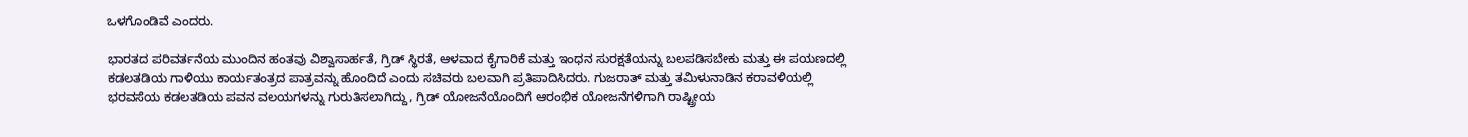ಒಳಗೊಂಡಿವೆ ಎಂದರು.

ಭಾರತದ ಪರಿವರ್ತನೆಯ ಮುಂದಿನ ಹಂತವು ವಿಶ್ವಾಸಾರ್ಹತೆ, ಗ್ರಿಡ್ ಸ್ಥಿರತೆ, ಆಳವಾದ ಕೈಗಾರಿಕೆ ಮತ್ತು ಇಂಧನ ಸುರಕ್ಷತೆಯನ್ನು ಬಲಪಡಿಸಬೇಕು ಮತ್ತು ಈ ಪಯಣದಲ್ಲಿ ಕಡಲತಡಿಯ ಗಾಳಿಯು ಕಾರ್ಯತಂತ್ರದ ಪಾತ್ರವನ್ನು ಹೊಂದಿದೆ ಎಂದು ಸಚಿವರು ಬಲವಾಗಿ ಪ್ರತಿಪಾದಿಸಿದರು. ಗುಜರಾತ್ ಮತ್ತು ತಮಿಳುನಾಡಿನ ಕರಾವಳಿಯಲ್ಲಿ ಭರವಸೆಯ ಕಡಲತಡಿಯ ಪವನ ವಲಯಗಳನ್ನು ಗುರುತಿಸಲಾಗಿದ್ದು, ಗ್ರಿಡ್ ಯೋಜನೆಯೊಂದಿಗೆ ಆರಂಭಿಕ ಯೋಜನೆಗಳಿಗಾಗಿ ರಾಷ್ಟ್ರೀಯ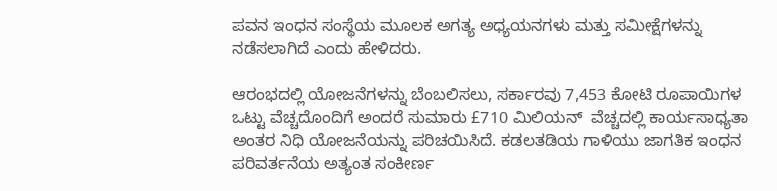ಪವನ ಇಂಧನ ಸಂಸ್ಥೆಯ ಮೂಲಕ ಅಗತ್ಯ ಅಧ್ಯಯನಗಳು ಮತ್ತು ಸಮೀಕ್ಷೆಗಳನ್ನು ನಡೆಸಲಾಗಿದೆ ಎಂದು ಹೇಳಿದರು.

ಆರಂಭದಲ್ಲಿ ಯೋಜನೆಗಳನ್ನು ಬೆಂಬಲಿಸಲು, ಸರ್ಕಾರವು 7,453 ಕೋಟಿ ರೂಪಾಯಿಗಳ ಒಟ್ಟು ವೆಚ್ಚದೊಂದಿಗೆ ಅಂದರೆ ಸುಮಾರು £710 ಮಿಲಿಯನ್  ವೆಚ್ಚದಲ್ಲಿ ಕಾರ್ಯಸಾಧ್ಯತಾ ಅಂತರ ನಿಧಿ ಯೋಜನೆಯನ್ನು ಪರಿಚಯಿಸಿದೆ. ಕಡಲತಡಿಯ ಗಾಳಿಯು ಜಾಗತಿಕ ಇಂಧನ ಪರಿವರ್ತನೆಯ ಅತ್ಯಂತ ಸಂಕೀರ್ಣ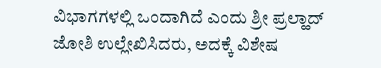ವಿಭಾಗಗಳಲ್ಲಿ ಒಂದಾಗಿದೆ ಎಂದು ಶ್ರೀ ಪ್ರಲ್ಹಾದ್ ಜೋಶಿ ಉಲ್ಲೇಖಿಸಿದರು, ಅದಕ್ಕೆ ವಿಶೇಷ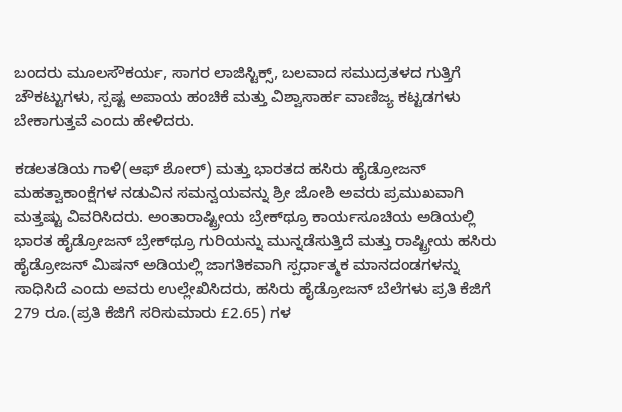ಬಂದರು ಮೂಲಸೌಕರ್ಯ, ಸಾಗರ ಲಾಜಿಸ್ಟಿಕ್ಸ್, ಬಲವಾದ ಸಮುದ್ರತಳದ ಗುತ್ತಿಗೆ ಚೌಕಟ್ಟುಗಳು, ಸ್ಪಷ್ಟ ಅಪಾಯ ಹಂಚಿಕೆ ಮತ್ತು ವಿಶ್ವಾಸಾರ್ಹ ವಾಣಿಜ್ಯ ಕಟ್ಟಡಗಳು ಬೇಕಾಗುತ್ತವೆ ಎಂದು ಹೇಳಿದರು.

ಕಡಲತಡಿಯ ಗಾಳಿ(ಆಫ್ ಶೋರ್) ಮತ್ತು ಭಾರತದ ಹಸಿರು ಹೈಡ್ರೋಜನ್ ಮಹತ್ವಾಕಾಂಕ್ಷೆಗಳ ನಡುವಿನ ಸಮನ್ವಯವನ್ನು ಶ್ರೀ ಜೋಶಿ ಅವರು ಪ್ರಮುಖವಾಗಿ ಮತ್ತಷ್ಟು ವಿವರಿಸಿದರು. ಅಂತಾರಾಷ್ಟ್ರೀಯ ಬ್ರೇಕ್‌ಥ್ರೂ ಕಾರ್ಯಸೂಚಿಯ ಅಡಿಯಲ್ಲಿ ಭಾರತ ಹೈಡ್ರೋಜನ್ ಬ್ರೇಕ್‌ಥ್ರೂ ಗುರಿಯನ್ನು ಮುನ್ನಡೆಸುತ್ತಿದೆ ಮತ್ತು ರಾಷ್ಟ್ರೀಯ ಹಸಿರು ಹೈಡ್ರೋಜನ್ ಮಿಷನ್ ಅಡಿಯಲ್ಲಿ ಜಾಗತಿಕವಾಗಿ ಸ್ಪರ್ಧಾತ್ಮಕ ಮಾನದಂಡಗಳನ್ನು ಸಾಧಿಸಿದೆ ಎಂದು ಅವರು ಉಲ್ಲೇಖಿಸಿದರು, ಹಸಿರು ಹೈಡ್ರೋಜನ್ ಬೆಲೆಗಳು ಪ್ರತಿ ಕೆಜಿಗೆ 279 ರೂ.(ಪ್ರತಿ ಕೆಜಿಗೆ ಸರಿಸುಮಾರು £2.65) ಗಳ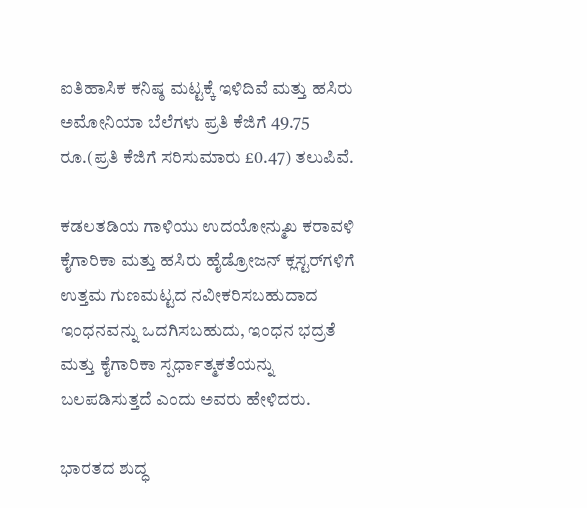ಐತಿಹಾಸಿಕ ಕನಿಷ್ಠ ಮಟ್ಟಕ್ಕೆ ಇಳಿದಿವೆ ಮತ್ತು ಹಸಿರು ಅಮೋನಿಯಾ ಬೆಲೆಗಳು ಪ್ರತಿ ಕೆಜಿಗೆ 49.75 ರೂ.(ಪ್ರತಿ ಕೆಜಿಗೆ ಸರಿಸುಮಾರು £0.47) ತಲುಪಿವೆ.

ಕಡಲತಡಿಯ ಗಾಳಿಯು ಉದಯೋನ್ಮುಖ ಕರಾವಳಿ ಕೈಗಾರಿಕಾ ಮತ್ತು ಹಸಿರು ಹೈಡ್ರೋಜನ್ ಕ್ಲಸ್ಟರ್‌ಗಳಿಗೆ ಉತ್ತಮ ಗುಣಮಟ್ಟದ ನವೀಕರಿಸಬಹುದಾದ ಇಂಧನವನ್ನು ಒದಗಿಸಬಹುದು, ಇಂಧನ ಭದ್ರತೆ ಮತ್ತು ಕೈಗಾರಿಕಾ ಸ್ಪರ್ಧಾತ್ಮಕತೆಯನ್ನು ಬಲಪಡಿಸುತ್ತದೆ ಎಂದು ಅವರು ಹೇಳಿದರು.

ಭಾರತದ ಶುದ್ಧ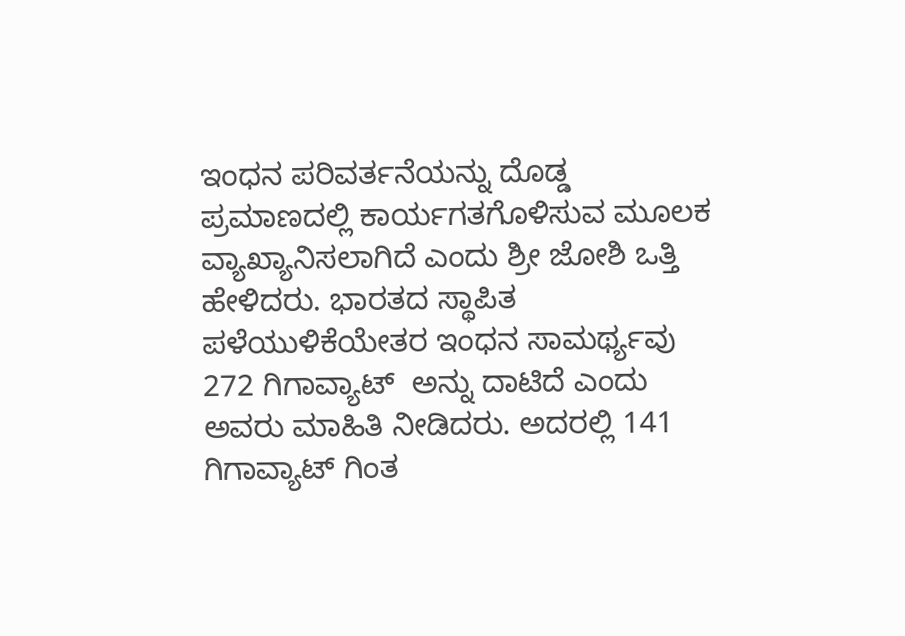ಇಂಧನ ಪರಿವರ್ತನೆಯನ್ನು ದೊಡ್ಡ ಪ್ರಮಾಣದಲ್ಲಿ ಕಾರ್ಯಗತಗೊಳಿಸುವ ಮೂಲಕ ವ್ಯಾಖ್ಯಾನಿಸಲಾಗಿದೆ ಎಂದು ಶ್ರೀ ಜೋಶಿ ಒತ್ತಿ ಹೇಳಿದರು. ಭಾರತದ ಸ್ಥಾಪಿತ ಪಳೆಯುಳಿಕೆಯೇತರ ಇಂಧನ ಸಾಮರ್ಥ್ಯವು 272 ಗಿಗಾವ್ಯಾಟ್  ಅನ್ನು ದಾಟಿದೆ ಎಂದು ಅವರು ಮಾಹಿತಿ ನೀಡಿದರು. ಅದರಲ್ಲಿ 141 ಗಿಗಾವ್ಯಾಟ್ ಗಿಂತ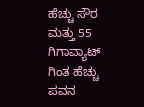ಹೆಚ್ಚು ಸೌರ ಮತ್ತು 55 ಗಿಗಾವ್ಯಾಟ್ ಗಿಂತ ಹೆಚ್ಚು ಪವನ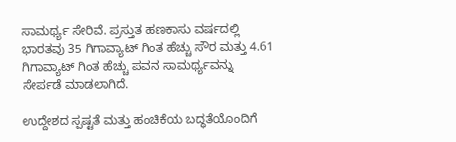ಸಾಮರ್ಥ್ಯ ಸೇರಿವೆ. ಪ್ರಸ್ತುತ ಹಣಕಾಸು ವರ್ಷದಲ್ಲಿ ಭಾರತವು 35 ಗಿಗಾವ್ಯಾಟ್ ಗಿಂತ ಹೆಚ್ಚು ಸೌರ ಮತ್ತು 4.61 ಗಿಗಾವ್ಯಾಟ್ ಗಿಂತ ಹೆಚ್ಚು ಪವನ ಸಾಮರ್ಥ್ಯವನ್ನು ಸೇರ್ಪಡೆ ಮಾಡಲಾಗಿದೆ.

ಉದ್ದೇಶದ ಸ್ಪಷ್ಟತೆ ಮತ್ತು ಹಂಚಿಕೆಯ ಬದ್ಧತೆಯೊಂದಿಗೆ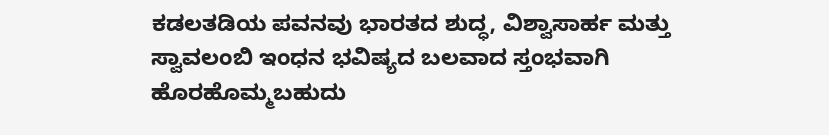ಕಡಲತಡಿಯ ಪವನವು ಭಾರತದ ಶುದ್ಧ, ವಿಶ್ವಾಸಾರ್ಹ ಮತ್ತು ಸ್ವಾವಲಂಬಿ ಇಂಧನ ಭವಿಷ್ಯದ ಬಲವಾದ ಸ್ತಂಭವಾಗಿ ಹೊರಹೊಮ್ಮಬಹುದು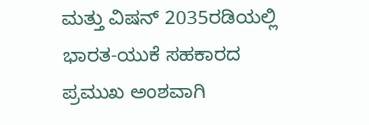ಮತ್ತು ವಿಷನ್ 2035ರಡಿಯಲ್ಲಿ ಭಾರತ-ಯುಕೆ ಸಹಕಾರದ ಪ್ರಮುಖ ಅಂಶವಾಗಿ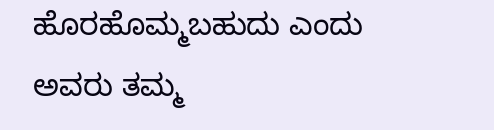ಹೊರಹೊಮ್ಮಬಹುದು ಎಂದು ಅವರು ತಮ್ಮ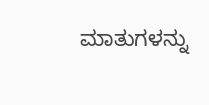ಮಾತುಗಳನ್ನು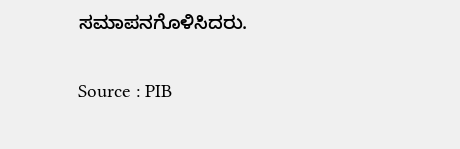ಸಮಾಪನಗೊಳಿಸಿದರು.

Source : PIB